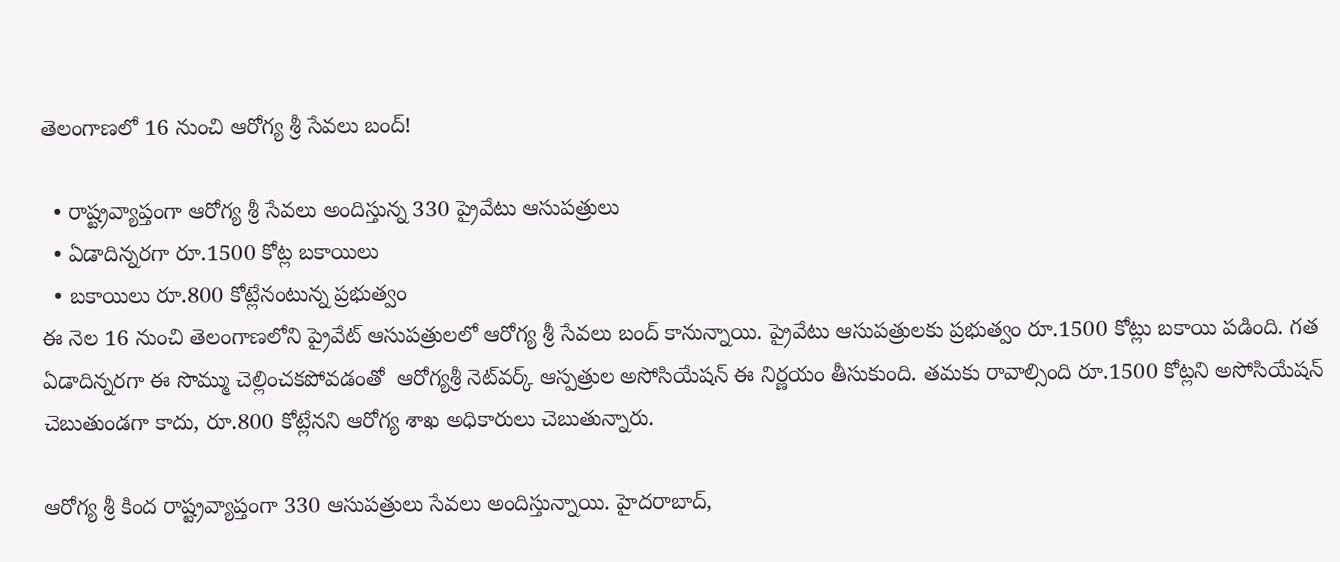తెలంగాణలో 16 నుంచి ఆరోగ్య శ్రీ సేవలు బంద్!

  • రాష్ట్రవ్యాప్తంగా ఆరోగ్య శ్రీ సేవలు అందిస్తున్న 330 ప్రైవేటు ఆసుపత్రులు
  • ఏడాదిన్నరగా రూ.1500 కోట్ల బకాయిలు
  • బకాయిలు రూ.800 కోట్లేనంటున్న ప్రభుత్వం
ఈ నెల 16 నుంచి తెలంగాణలోని ప్రైవేట్ ఆసుపత్రులలో ఆరోగ్య శ్రీ సేవలు బంద్ కానున్నాయి. ప్రైవేటు ఆసుపత్రులకు ప్రభుత్వం రూ.1500 కోట్లు బకాయి పడింది. గత ఏడాదిన్నరగా ఈ సొమ్ము చెల్లించకపోవడంతో  ఆరోగ్యశ్రీ నెట్‌వర్క్‌ ఆస్పత్రుల అసోసియేషన్‌ ఈ నిర్ణయం తీసుకుంది. తమకు రావాల్సింది రూ.1500 కోట్లని అసోసియేషన్ చెబుతుండగా కాదు, రూ.800 కోట్లేనని ఆరోగ్య శాఖ అధికారులు చెబుతున్నారు.

ఆరోగ్య శ్రీ కింద రాష్ట్రవ్యాప్తంగా 330 ఆసుపత్రులు సేవలు అందిస్తున్నాయి. హైదరాబాద్‌,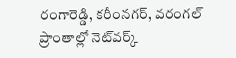రంగారెడ్డి, కరీంనగర్‌, వరంగల్‌ ప్రాంతాల్లో నెట్‌వర్క్‌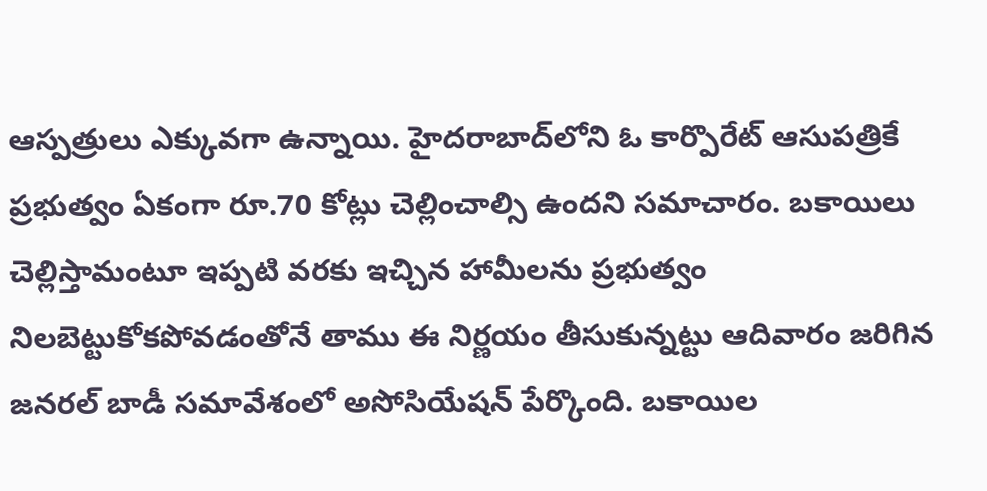ఆస్పత్రులు ఎక్కువగా ఉన్నాయి. హైదరాబాద్‌లోని ఓ కార్పొరేట్ ఆసుపత్రికే ప్రభుత్వం ఏకంగా రూ.70 కోట్లు చెల్లించాల్సి ఉందని సమాచారం. బకాయిలు చెల్లిస్తామంటూ ఇప్పటి వరకు ఇచ్చిన హామీలను ప్రభుత్వం నిలబెట్టుకోకపోవడంతోనే తాము ఈ నిర్ణయం తీసుకున్నట్టు ఆదివారం జరిగిన జనరల్ బాడీ సమావేశంలో అసోసియేషన్ పేర్కొంది. బకాయిల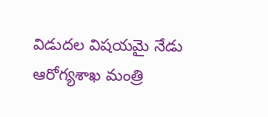విడుదల విషయమై నేడు ఆరోగ్యశాఖ మంత్రి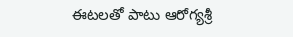ఈటలతో పాటు ఆరోగ్యశ్రీ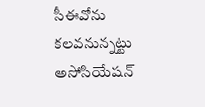సీఈవోను కలవనున్నట్టు అసోసియేషన్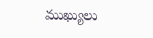ముఖ్యులు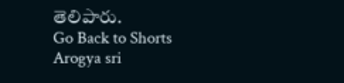తెలిపారు.
Go Back to Shorts
Arogya sri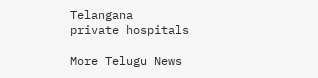Telangana
private hospitals

More Telugu News